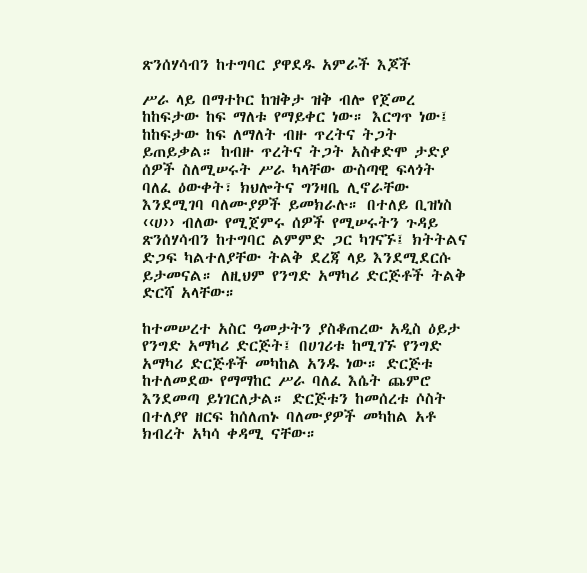ጽንሰሃሳብን ከተግባር ያዋደዱ አምራች እጆች

ሥራ ላይ በማተኮር ከዝቅታ ዝቅ ብሎ የጀመረ ከከፍታው ከፍ ማለቱ የማይቀር ነው። እርግጥ ነው፤ ከከፍታው ከፍ ለማለት ብዙ ጥረትና ትጋት ይጠይቃል። ከብዙ ጥረትና ትጋት አስቀድሞ ታድያ ሰዎች ስለሚሠሩት ሥራ ካላቸው ውስጣዊ ፍላጎት ባለፈ ዕውቀት፣ ክህሎትና ግንዛቤ ሊኖራቸው እንደሚገባ ባለሙያዎች ይመክራሉ። በተለይ ቢዝነስ ‹‹ሀ›› ብለው የሚጀምሩ ሰዎች የሚሠሩትን ጉዳይ ጽንሰሃሳብን ከተግባር ልምምድ ጋር ካገናኙ፤ ክትትልና ድጋፍ ካልተለያቸው ትልቅ ደረጃ ላይ እንደሚደርሱ ይታመናል። ለዚህም የንግድ አማካሪ ድርጅቶች ትልቅ ድርሻ አላቸው።

ከተመሠረተ አስር ዓመታትን ያስቆጠረው አዲስ ዕይታ የንግድ አማካሪ ድርጅት፤ በሀገሪቱ ከሚገኙ የንግድ አማካሪ ድርጅቶች መካከል አንዱ ነው። ድርጅቱ ከተለመደው የማማከር ሥራ ባለፈ እሴት ጨምሮ እንደመጣ ይነገርለታል። ድርጅቱን ከመሰረቱ ሶስት በተለያየ ዘርፍ ከሰለጠኑ ባለሙያዎች መካከል አቶ ክብረት አካሳ ቀዳሚ ናቸው።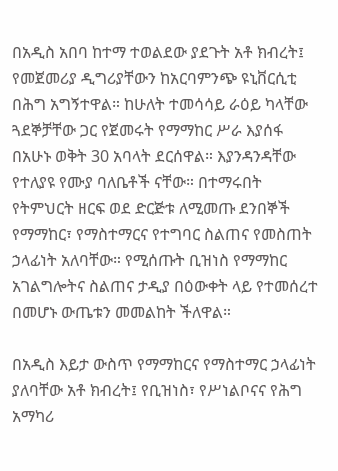በአዲስ አበባ ከተማ ተወልደው ያደጉት አቶ ክብረት፤ የመጀመሪያ ዲግሪያቸውን ከአርባምንጭ ዩኒቨርሲቲ በሕግ አግኝተዋል። ከሁለት ተመሳሳይ ራዕይ ካላቸው ጓደኞቻቸው ጋር የጀመሩት የማማከር ሥራ እያሰፋ በአሁኑ ወቅት 30 አባላት ደርሰዋል። እያንዳንዳቸው የተለያዩ የሙያ ባለቤቶች ናቸው። በተማሩበት የትምህርት ዘርፍ ወደ ድርጅቱ ለሚመጡ ደንበኞች የማማከር፣ የማስተማርና የተግባር ስልጠና የመስጠት ኃላፊነት አለባቸው። የሚሰጡት ቢዝነስ የማማከር አገልግሎትና ስልጠና ታዲያ በዕውቀት ላይ የተመሰረተ በመሆኑ ውጤቱን መመልከት ችለዋል።

በአዲስ እይታ ውስጥ የማማከርና የማስተማር ኃላፊነት ያለባቸው አቶ ክብረት፤ የቢዝነስ፣ የሥነልቦናና የሕግ አማካሪ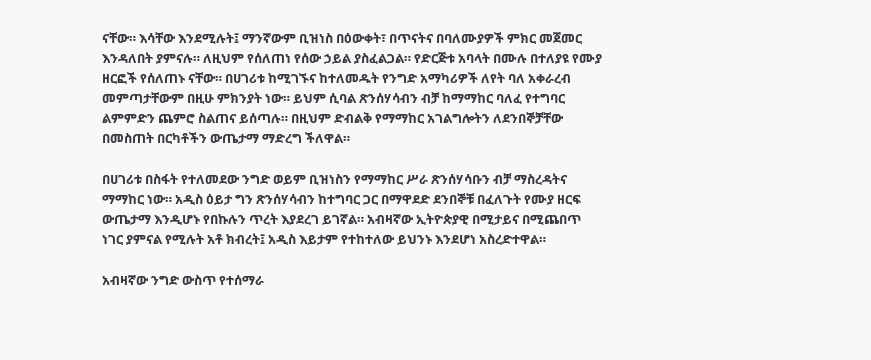ናቸው። እሳቸው እንደሚሉት፤ ማንኛውም ቢዝነስ በዕውቀት፣ በጥናትና በባለሙያዎች ምክር መጀመር እንዳለበት ያምናሉ። ለዚህም የሰለጠነ የሰው ኃይል ያስፈልጋል። የድርጅቱ አባላት በሙሉ በተለያዩ የሙያ ዘርፎች የሰለጠኑ ናቸው። በሀገሪቱ ከሚገኙና ከተለመዱት የንግድ አማካሪዎች ለየት ባለ አቀራረብ መምጣታቸውም በዚሁ ምክንያት ነው። ይህም ሲባል ጽንሰሃሳብን ብቻ ከማማከር ባለፈ የተግባር ልምምድን ጨምሮ ስልጠና ይሰጣሉ። በዚህም ድብልቅ የማማከር አገልግሎትን ለደንበኞቻቸው በመስጠት በርካቶችን ውጤታማ ማድረግ ችለዋል።

በሀገሪቱ በስፋት የተለመደው ንግድ ወይም ቢዝነስን የማማከር ሥራ ጽንሰሃሳቡን ብቻ ማስረዳትና ማማከር ነው። አዲስ ዕይታ ግን ጽንሰሃሳብን ከተግባር ጋር በማዋደድ ደንበኞቹ በፈለጉት የሙያ ዘርፍ ውጤታማ እንዲሆኑ የበኩሉን ጥረት እያደረገ ይገኛል። አብዛኛው ኢትዮጵያዊ በሚታይና በሚጨበጥ ነገር ያምናል የሚሉት አቶ ክብረት፤ አዲስ እይታም የተከተለው ይህንኑ እንደሆነ አስረድተዋል።

አብዛኛው ንግድ ውስጥ የተሰማራ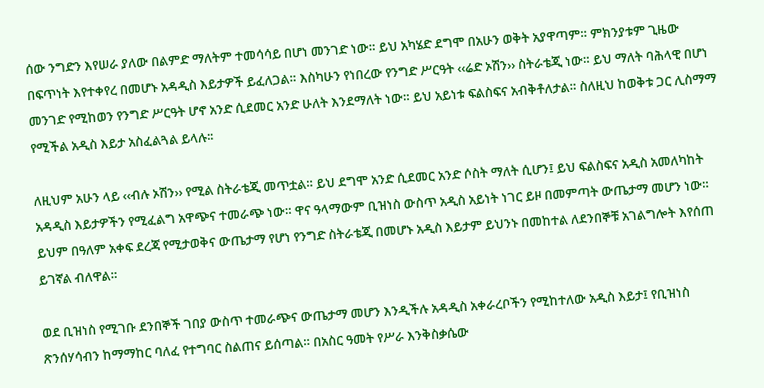ሰው ንግድን እየሠራ ያለው በልምድ ማለትም ተመሳሳይ በሆነ መንገድ ነው። ይህ አካሄድ ደግሞ በአሁን ወቅት አያዋጣም። ምክንያቱም ጊዜው በፍጥነት እየተቀየረ በመሆኑ አዳዲስ እይታዎች ይፈለጋል። እስካሁን የነበረው የንግድ ሥርዓት ‹‹ሬድ ኦሽን›› ስትራቴጂ ነው። ይህ ማለት ባሕላዊ በሆነ መንገድ የሚከወን የንግድ ሥርዓት ሆኖ አንድ ሲደመር አንድ ሁለት እንደማለት ነው። ይህ አይነቱ ፍልስፍና አብቅቶለታል። ስለዚህ ከወቅቱ ጋር ሊስማማ የሚችል አዲስ እይታ አስፈልጓል ይላሉ፡፡

ለዚህም አሁን ላይ ‹‹ብሉ ኦሽን›› የሚል ስትራቴጂ መጥቷል። ይህ ደግሞ አንድ ሲደመር አንድ ሶስት ማለት ሲሆን፤ ይህ ፍልስፍና አዲስ አመለካከት አዳዲስ እይታዎችን የሚፈልግ አዋጭና ተመራጭ ነው። ዋና ዓላማውም ቢዝነስ ውስጥ አዲስ አይነት ነገር ይዞ በመምጣት ውጤታማ መሆን ነው። ይህም በዓለም አቀፍ ደረጃ የሚታወቅና ውጤታማ የሆነ የንግድ ስትራቴጂ በመሆኑ አዲስ እይታም ይህንኑ በመከተል ለደንበኞቹ አገልግሎት እየሰጠ ይገኛል ብለዋል።

ወደ ቢዝነስ የሚገቡ ደንበኞች ገበያ ውስጥ ተመራጭና ውጤታማ መሆን እንዲችሉ አዳዲስ አቀራረቦችን የሚከተለው አዲስ እይታ፤ የቢዝነስ ጽንሰሃሳብን ከማማከር ባለፈ የተግባር ስልጠና ይሰጣል። በአስር ዓመት የሥራ እንቅስቃሴው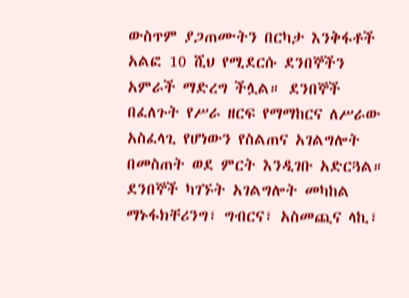ውስጥም ያጋጠሙትን በርካታ እንቅፋቶች አልፎ 10 ሺህ የሚደርሱ ደንበኞችን አምራች ማድረግ ችሏል። ደንበኞች በፈለጉት የሥራ ዘርፍ የማማከርና ለሥራው አስፈላጊ የሆነውን የስልጠና አገልግሎት በመስጠት ወደ ምርት እንዲገቡ አድርጓል። ደንበኞች ካገኙት አገልግሎት መካከል ማኑፋክቸሪንግ፣ ግብርና፣ አስመጪና ላኪ፣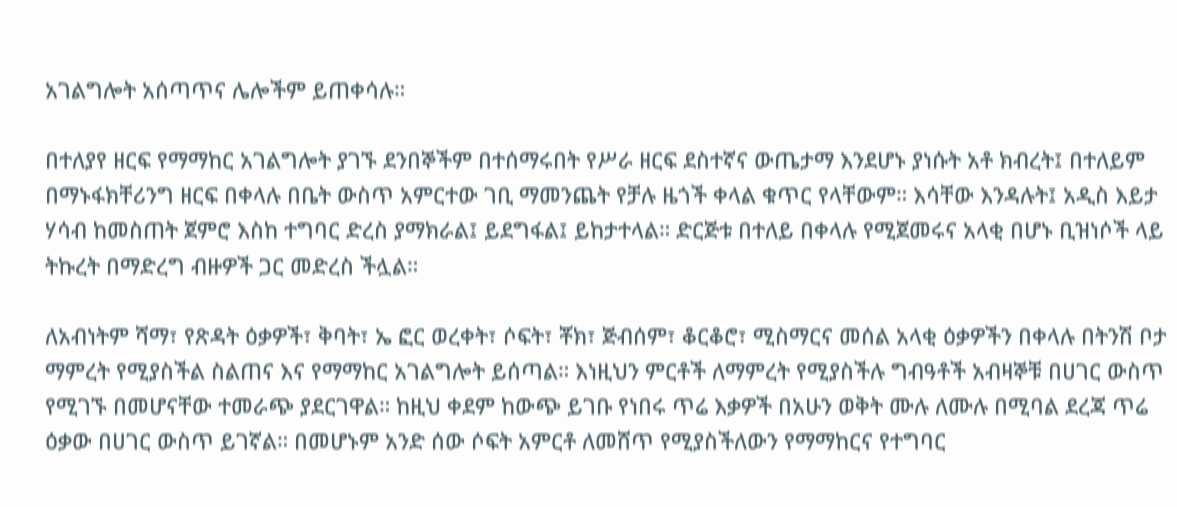አገልግሎት አሰጣጥና ሌሎችም ይጠቀሳሉ።

በተለያየ ዘርፍ የማማከር አገልግሎት ያገኙ ደንበኞችም በተሰማሩበት የሥራ ዘርፍ ደስተኛና ውጤታማ እንደሆኑ ያነሱት አቶ ክብረት፤ በተለይም በማኑፋክቸሪንግ ዘርፍ በቀላሉ በቤት ውስጥ አምርተው ገቢ ማመንጨት የቻሉ ዜጎች ቀላል ቁጥር የላቸውም። እሳቸው እንዳሉት፤ አዲስ እይታ ሃሳብ ከመስጠት ጀምሮ እስከ ተግባር ድረስ ያማክራል፤ ይደግፋል፤ ይከታተላል። ድርጅቱ በተለይ በቀላሉ የሚጀመሩና አላቂ በሆኑ ቢዝነሶች ላይ ትኩረት በማድረግ ብዙዎች ጋር መድረስ ችሏል።

ለአብነትም ሻማ፣ የጽዳት ዕቃዎች፣ ቅባት፣ ኤ ፎር ወረቀት፣ ሶፍት፣ ቾክ፣ ጅብሰም፣ ቆርቆሮ፣ ሚስማርና መሰል አላቂ ዕቃዎችን በቀላሉ በትንሽ ቦታ ማምረት የሚያስችል ስልጠና እና የማማከር አገልግሎት ይሰጣል። እነዚህን ምርቶች ለማምረት የሚያስችሉ ግብዓቶች አብዛኞቹ በሀገር ውስጥ የሚገኙ በመሆናቸው ተመራጭ ያደርገዋል። ከዚህ ቀደም ከውጭ ይገቡ የነበሩ ጥሬ እቃዎች በአሁን ወቅት ሙሉ ለሙሉ በሚባል ደረጃ ጥሬ ዕቃው በሀገር ውስጥ ይገኛል። በመሆኑም አንድ ሰው ሶፍት አምርቶ ለመሸጥ የሚያስችለውን የማማከርና የተግባር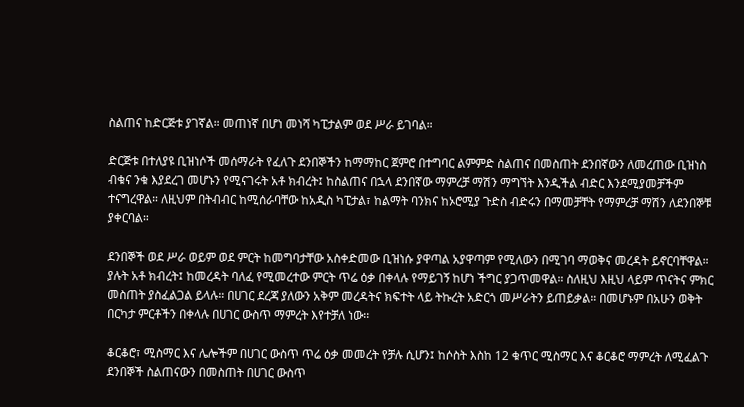ስልጠና ከድርጅቱ ያገኛል። መጠነኛ በሆነ መነሻ ካፒታልም ወደ ሥራ ይገባል።

ድርጅቱ በተለያዩ ቢዝነሶች መሰማራት የፈለጉ ደንበኞችን ከማማከር ጀምሮ በተግባር ልምምድ ስልጠና በመስጠት ደንበኛውን ለመረጠው ቢዝነስ ብቁና ንቁ እያደረገ መሆኑን የሚናገሩት አቶ ክብረት፤ ከስልጠና በኋላ ደንበኛው ማምረቻ ማሽን ማግኘት እንዲችል ብድር እንደሚያመቻችም ተናግረዋል። ለዚህም በትብብር ከሚሰራባቸው ከአዲስ ካፒታል፣ ከልማት ባንክና ከኦሮሚያ ጉድስ ብድሩን በማመቻቸት የማምረቻ ማሽን ለደንበኞቹ ያቀርባል።

ደንበኞች ወደ ሥራ ወይም ወደ ምርት ከመግባታቸው አስቀድመው ቢዝነሱ ያዋጣል አያዋጣም የሚለውን በሚገባ ማወቅና መረዳት ይኖርባቸዋል። ያሉት አቶ ክብረት፤ ከመረዳት ባለፈ የሚመረተው ምርት ጥሬ ዕቃ በቀላሉ የማይገኝ ከሆነ ችግር ያጋጥመዋል። ስለዚህ እዚህ ላይም ጥናትና ምክር መስጠት ያስፈልጋል ይላሉ። በሀገር ደረጃ ያለውን አቅም መረዳትና ክፍተት ላይ ትኩረት አድርጎ መሥራትን ይጠይቃል። በመሆኑም በአሁን ወቅት በርካታ ምርቶችን በቀላሉ በሀገር ውስጥ ማምረት እየተቻለ ነው፡፡

ቆርቆሮ፣ ሚስማር እና ሌሎችም በሀገር ውስጥ ጥሬ ዕቃ መመረት የቻሉ ሲሆን፤ ከሶስት እስከ 12 ቁጥር ሚስማር እና ቆርቆሮ ማምረት ለሚፈልጉ ደንበኞች ስልጠናውን በመስጠት በሀገር ውስጥ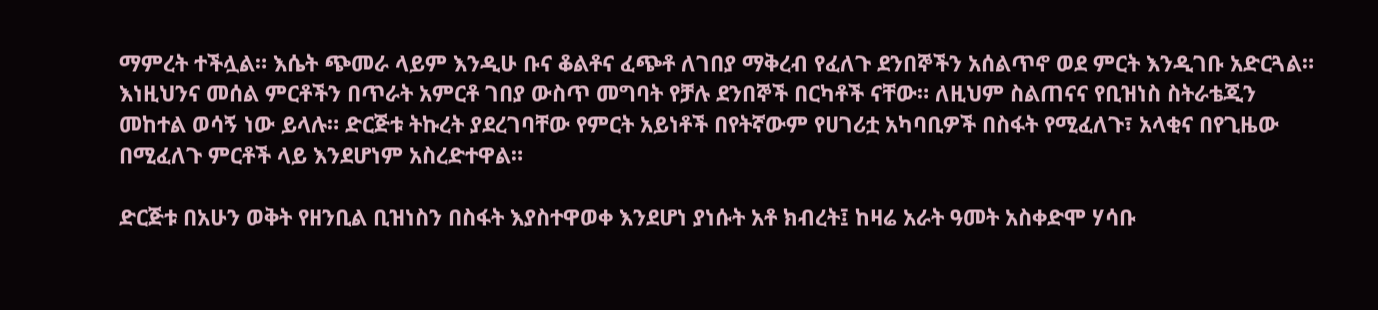ማምረት ተችሏል። እሴት ጭመራ ላይም እንዲሁ ቡና ቆልቶና ፈጭቶ ለገበያ ማቅረብ የፈለጉ ደንበኞችን አሰልጥኖ ወደ ምርት እንዲገቡ አድርጓል። እነዚህንና መሰል ምርቶችን በጥራት አምርቶ ገበያ ውስጥ መግባት የቻሉ ደንበኞች በርካቶች ናቸው። ለዚህም ስልጠናና የቢዝነስ ስትራቴጂን መከተል ወሳኝ ነው ይላሉ። ድርጅቱ ትኩረት ያደረገባቸው የምርት አይነቶች በየትኛውም የሀገሪቷ አካባቢዎች በስፋት የሚፈለጉ፣ አላቂና በየጊዜው በሚፈለጉ ምርቶች ላይ እንደሆነም አስረድተዋል።

ድርጅቱ በአሁን ወቅት የዘንቢል ቢዝነስን በስፋት እያስተዋወቀ እንደሆነ ያነሱት አቶ ክብረት፤ ከዛሬ አራት ዓመት አስቀድሞ ሃሳቡ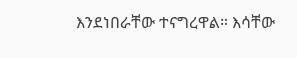እንደነበራቸው ተናግረዋል። እሳቸው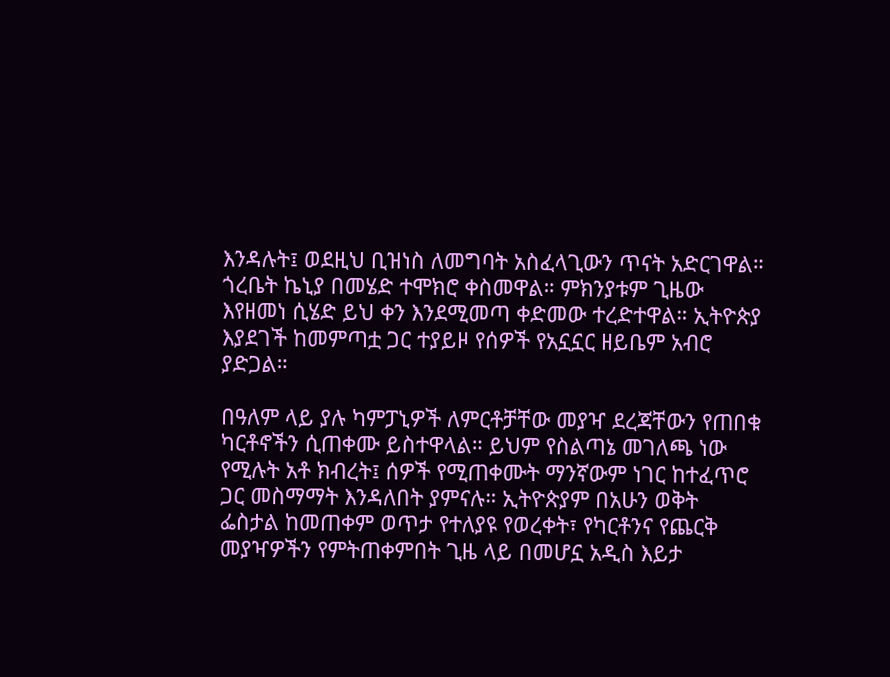እንዳሉት፤ ወደዚህ ቢዝነስ ለመግባት አስፈላጊውን ጥናት አድርገዋል። ጎረቤት ኬኒያ በመሄድ ተሞክሮ ቀስመዋል። ምክንያቱም ጊዜው እየዘመነ ሲሄድ ይህ ቀን እንደሚመጣ ቀድመው ተረድተዋል። ኢትዮጵያ እያደገች ከመምጣቷ ጋር ተያይዞ የሰዎች የአኗኗር ዘይቤም አብሮ ያድጋል።

በዓለም ላይ ያሉ ካምፓኒዎች ለምርቶቻቸው መያዣ ደረጃቸውን የጠበቁ ካርቶኖችን ሲጠቀሙ ይስተዋላል። ይህም የስልጣኔ መገለጫ ነው የሚሉት አቶ ክብረት፤ ሰዎች የሚጠቀሙት ማንኛውም ነገር ከተፈጥሮ ጋር መስማማት እንዳለበት ያምናሉ። ኢትዮጵያም በአሁን ወቅት ፌስታል ከመጠቀም ወጥታ የተለያዩ የወረቀት፣ የካርቶንና የጨርቅ መያዣዎችን የምትጠቀምበት ጊዜ ላይ በመሆኗ አዲስ እይታ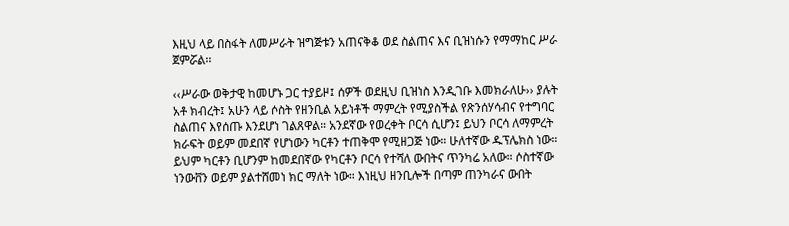እዚህ ላይ በስፋት ለመሥራት ዝግጅቱን አጠናቅቆ ወደ ስልጠና እና ቢዝነሱን የማማከር ሥራ ጀምሯል፡፡

‹‹ሥራው ወቅታዊ ከመሆኑ ጋር ተያይዞ፤ ሰዎች ወደዚህ ቢዝነስ እንዲገቡ እመክራለሁ›› ያሉት አቶ ክብረት፤ አሁን ላይ ሶስት የዘንቢል አይነቶች ማምረት የሚያስችል የጽንሰሃሳብና የተግባር ስልጠና እየሰጡ እንደሆነ ገልጸዋል። አንደኛው የወረቀት ቦርሳ ሲሆን፤ ይህን ቦርሳ ለማምረት ክራፍት ወይም መደበኛ የሆነውን ካርቶን ተጠቅሞ የሚዘጋጅ ነው። ሁለተኛው ዱፕሌክስ ነው። ይህም ካርቶን ቢሆንም ከመደበኛው የካርቶን ቦርሳ የተሻለ ውበትና ጥንካሬ አለው። ሶስተኛው ነንውቨን ወይም ያልተሸመነ ክር ማለት ነው። እነዚህ ዘንቢሎች በጣም ጠንካራና ውበት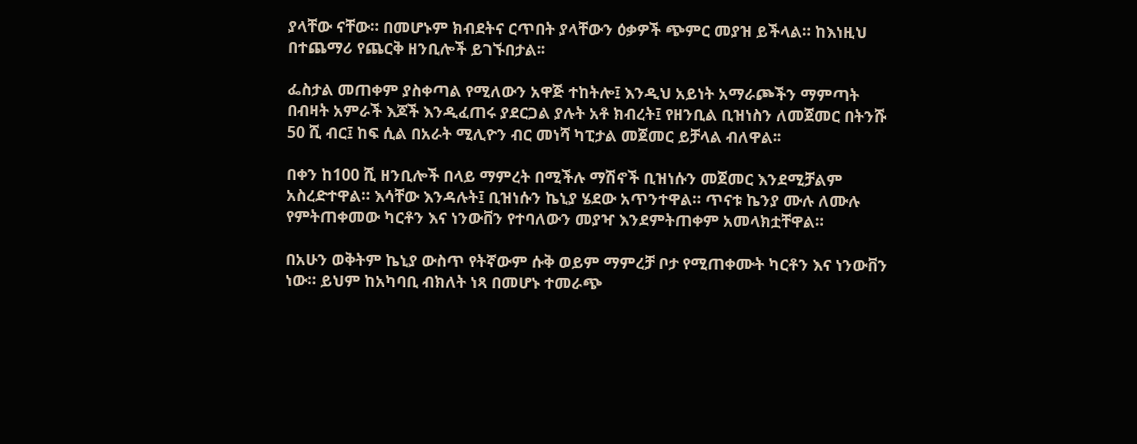ያላቸው ናቸው። በመሆኑም ክብደትና ርጥበት ያላቸውን ዕቃዎች ጭምር መያዝ ይችላል። ከእነዚህ በተጨማሪ የጨርቅ ዘንቢሎች ይገኙበታል፡፡

ፌስታል መጠቀም ያስቀጣል የሚለውን አዋጅ ተከትሎ፤ እንዲህ አይነት አማራጮችን ማምጣት በብዛት አምራች እጆች እንዲፈጠሩ ያደርጋል ያሉት አቶ ክብረት፤ የዘንቢል ቢዝነስን ለመጀመር በትንሹ 50 ሺ ብር፤ ከፍ ሲል በአራት ሚሊዮን ብር መነሻ ካፒታል መጀመር ይቻላል ብለዋል፡፡

በቀን ከ100 ሺ ዘንቢሎች በላይ ማምረት በሚችሉ ማሽኖች ቢዝነሱን መጀመር እንደሚቻልም አስረድተዋል። እሳቸው እንዳሉት፤ ቢዝነሱን ኬኒያ ሄደው አጥንተዋል። ጥናቱ ኬንያ ሙሉ ለሙሉ የምትጠቀመው ካርቶን እና ነንውቨን የተባለውን መያዣ እንደምትጠቀም አመላክቷቸዋል።

በአሁን ወቅትም ኬኒያ ውስጥ የትኛውም ሱቅ ወይም ማምረቻ ቦታ የሚጠቀሙት ካርቶን እና ነንውቨን ነው። ይህም ከአካባቢ ብክለት ነጻ በመሆኑ ተመራጭ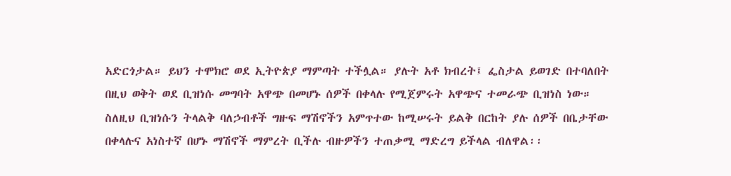አድርጎታል። ይህን ተሞክሮ ወደ ኢትዮጵያ ማምጣት ተችሏል። ያሉት አቶ ክብረት፤ ፌስታል ይወገድ በተባለበት በዚህ ወቅት ወደ ቢዝነሱ መግባት አዋጭ በመሆኑ ሰዎች በቀላሉ የሚጀምሩት አዋጭና ተመራጭ ቢዝነስ ነው። ስለዚህ ቢዝነሱን ትላልቅ ባለኃብቶች ግዙፍ ማሽኖችን አምጥተው ከሚሠሩት ይልቅ በርከት ያሉ ሰዎች በቤታቸው በቀላሉና አነስተኛ በሆኑ ማሽኖች ማምረት ቢችሉ ብዙዎችን ተጠቃሚ ማድረግ ይችላል ብለዋል፡፡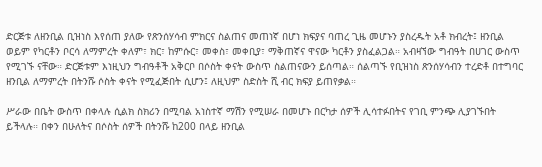ድርጅቱ ለዘንቢል ቢዝነስ እየሰጠ ያለው የጽንሰሃሳብ ምክርና ስልጠና መጠነኛ በሆነ ክፍያና ባጠረ ጊዜ መሆኑን ያስረዱት አቶ ክብረት፤ ዘንቢል ወይም የካርቶን ቦርሳ ለማምረት ቀለም፣ ክር፣ ከምሱር፣ መቀስ፣ መቀቢያ፣ ማቅጠኛና ዋናው ካርቶን ያስፈልጋል። አብዛኘው ግብዓት በሀገር ውስጥ የሚገኙ ናቸው። ድርጅቱም እነዚህን ግብዓቶች አቅርቦ በሶስት ቀናት ውስጥ ስልጠናውን ይሰጣል። ሰልጣኙ የቢዝነስ ጽንሰሃሳብን ተረድቶ በተግባር ዘንቢል ለማምረት በትንሹ ሶስት ቀናት የሚፈጅበት ሲሆን፤ ለዚህም ስድስት ሺ ብር ክፍያ ይጠየቃል።

ሥራው በቤት ውስጥ በቀላሉ ሲልክ ስክሪን በሚባል አነስተኛ ማሽን የሚሠራ በመሆኑ በርካታ ሰዎች ሊሳተፉበትና የገቢ ምንጭ ሊያገኙበት ይችላሉ። በቀን በሁለትና በሶስት ሰዎች በትንሹ ከ200 በላይ ዘንቢል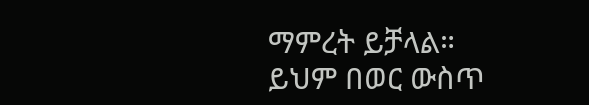ማምረት ይቻላል። ይህም በወር ውስጥ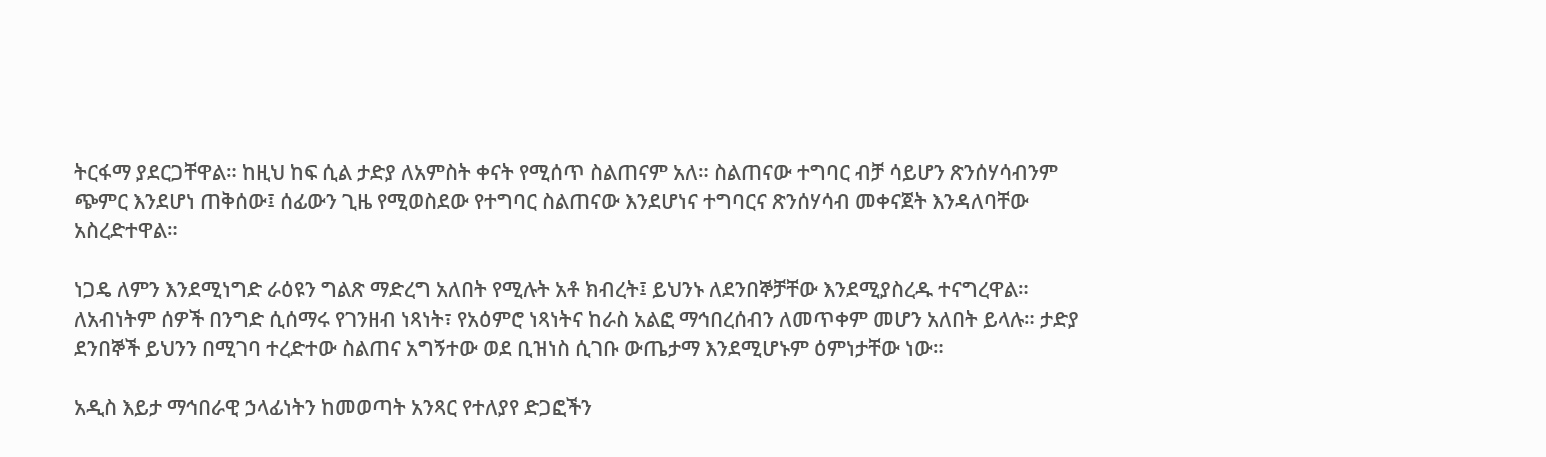ትርፋማ ያደርጋቸዋል። ከዚህ ከፍ ሲል ታድያ ለአምስት ቀናት የሚሰጥ ስልጠናም አለ። ስልጠናው ተግባር ብቻ ሳይሆን ጽንሰሃሳብንም ጭምር እንደሆነ ጠቅሰው፤ ሰፊውን ጊዜ የሚወስደው የተግባር ስልጠናው እንደሆነና ተግባርና ጽንሰሃሳብ መቀናጀት እንዳለባቸው አስረድተዋል።

ነጋዴ ለምን እንደሚነግድ ራዕዩን ግልጽ ማድረግ አለበት የሚሉት አቶ ክብረት፤ ይህንኑ ለደንበኞቻቸው እንደሚያስረዱ ተናግረዋል። ለአብነትም ሰዎች በንግድ ሲሰማሩ የገንዘብ ነጻነት፣ የአዕምሮ ነጻነትና ከራስ አልፎ ማኅበረሰብን ለመጥቀም መሆን አለበት ይላሉ። ታድያ ደንበኞች ይህንን በሚገባ ተረድተው ስልጠና አግኝተው ወደ ቢዝነስ ሲገቡ ውጤታማ እንደሚሆኑም ዕምነታቸው ነው።

አዲስ እይታ ማኅበራዊ ኃላፊነትን ከመወጣት አንጻር የተለያየ ድጋፎችን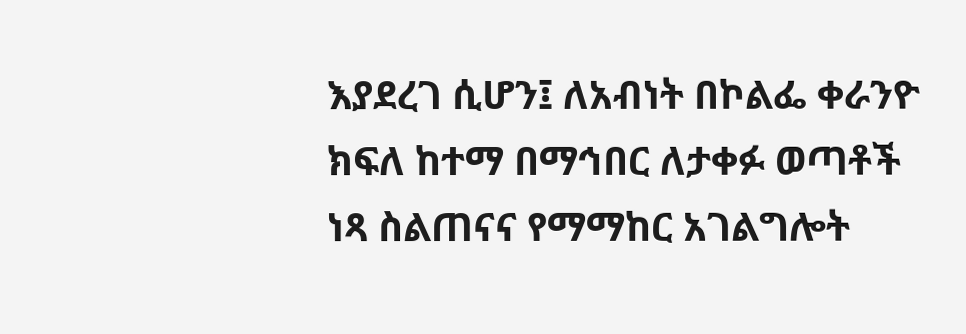እያደረገ ሲሆን፤ ለአብነት በኮልፌ ቀራንዮ ክፍለ ከተማ በማኅበር ለታቀፉ ወጣቶች ነጻ ስልጠናና የማማከር አገልግሎት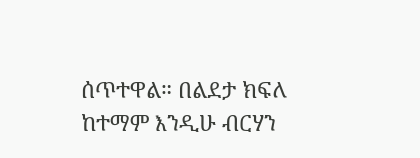ሰጥተዋል። በልደታ ክፍለ ከተማም እንዲሁ ብርሃን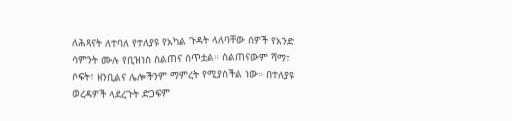ለሕጻናት ለተባለ የተለያዩ የአካል ጉዳት ላለባቸው ሰዎች የአንድ ሳምንት ሙሉ የቢዝነስ ስልጠና ሰጥቷል። ስልጠናውም ሻማ፣ ሶፍት፣ ዘንቢልና ሌሎችንም ማምረት የሚያስችል ነው። በተለያዩ ወረዳዎች ላደረጉት ድጋፍም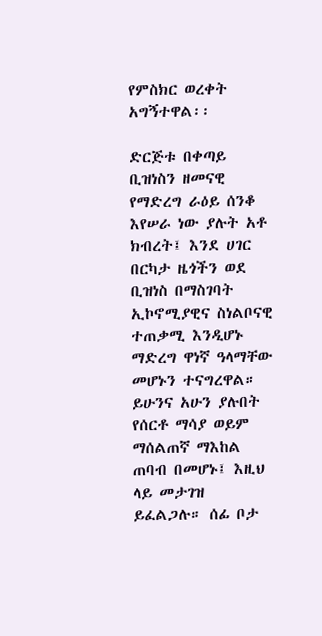የምስክር ወረቀት አግኝተዋል፡፡

ድርጅቱ በቀጣይ ቢዝነስን ዘመናዊ የማድረግ ራዕይ ሰንቆ እየሠራ ነው ያሉት አቶ ክብረት፤ እንደ ሀገር በርካታ ዜጎችን ወደ ቢዝነስ በማስገባት ኢኮኖሚያዊና ስነልቦናዊ ተጠቃሚ እንዲሆኑ ማድረግ ዋነኛ ዓላማቸው መሆኑን ተናግረዋል። ይሁንና አሁን ያሉበት የሰርቶ ማሳያ ወይም ማሰልጠኛ ማእከል ጠባብ በመሆኑ፤ እዚህ ላይ መታገዝ ይፈልጋሉ። ሰፊ ቦታ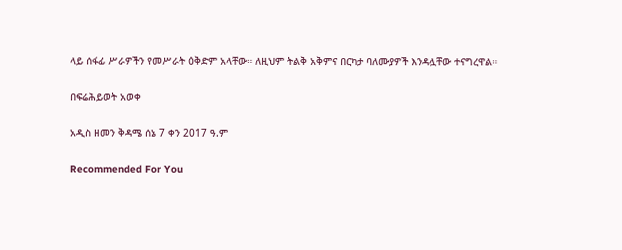ላይ ሰፋፊ ሥራዎችን የመሥራት ዕቅድም አላቸው። ለዚህም ትልቅ አቅምና በርካታ ባለሙያዎች እንዳሏቸው ተናግረዋል።

በፍሬሕይወት አወቀ

አዲስ ዘመን ቅዳሜ ሰኔ 7 ቀን 2017 ዓ.ም

Recommended For You